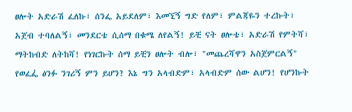ፀሎት አድራሽ ፈለኩ፣ ሰንፌ አይደለም፣ እመኚኝ ግድ የለም፣ ምልጃዬን ተረኩት፣ አጀብ ተባለልኝ፣ መንደርቴ ሲሰማ በቁሜ ለየልኝ! ይቺ ናት ፀሎቴ፣ አድራሽ የምትሻ፣ ማትከብድ ለትከሻ! የነገርኩት ሰማ ይቺን ፀሎት ብሎ፣ "መጨረሻዋን አስጀምርልኝ" የወፈፌ፞ ፅንፉ ንገሪኝ ምን ይሆን? እኔ ግን አላብድም፣ አላብድም ሰው ልሆን! የሆንኩት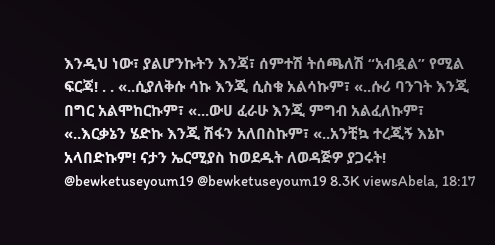እንዲህ ነው፣ ያልሆንኩትን እንጃ፣ ሰምተሽ ትሰጫለሽ “አብዷል” የሚል ፍርጃ! . . «..ሲያለቅሱ ሳኩ እንጂ ሲስቁ አልሳኩም፣ «..ሱሪ ባንገት እንጂ በግር አልሞከርኩም፣ «...ውሀ ፈራሁ እንጂ ምግብ አልፈለኩም፣ «..እርቃኔን ሄድኩ እንጂ ሽፋን አለበስኩም፣ «..አንቺኳ ተረጂኝ እኔኮ አላበድኩም! ናታን ኤርሚያስ ከወደዱት ለወዳጅዎ ያጋሩት! @bewketuseyoum19 @bewketuseyoum19 8.3K viewsAbela, 18:17